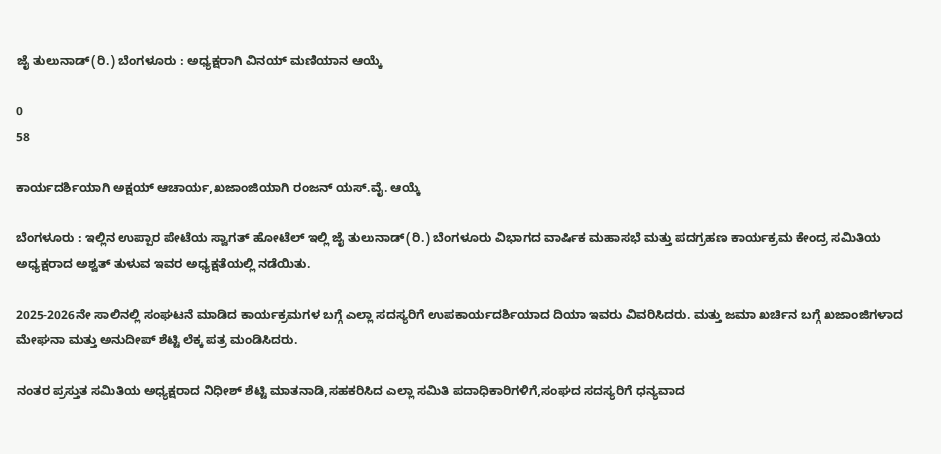ಜೈ ತುಲುನಾಡ್(ರಿ.) ಬೆಂಗಳೂರು : ಅಧ್ಯಕ್ಷರಾಗಿ ವಿನಯ್ ಮಣಿಯಾನ ಆಯ್ಕೆ

0
58

ಕಾರ್ಯದರ್ಶಿಯಾಗಿ ಅಕ್ಷಯ್ ಆಚಾರ್ಯ,ಖಜಾಂಜಿಯಾಗಿ ರಂಜನ್ ಯಸ್.ವೈ. ಆಯ್ಕೆ

ಬೆಂಗಳೂರು : ಇಲ್ಲಿನ ಉಪ್ಪಾರ ಪೇಟೆಯ ಸ್ವಾಗತ್ ಹೋಟೆಲ್ ಇಲ್ಲಿ ಜೈ ತುಲುನಾಡ್(ರಿ.) ಬೆಂಗಳೂರು ವಿಭಾಗದ ವಾರ್ಷಿಕ ಮಹಾಸಭೆ ಮತ್ತು ಪದಗ್ರಹಣ ಕಾರ್ಯಕ್ರಮ ಕೇಂದ್ರ ಸಮಿತಿಯ ಅಧ್ಯಕ್ಷರಾದ ಅಶ್ವತ್ ತುಳುವ ಇವರ ಅಧ್ಯಕ್ಷತೆಯಲ್ಲಿ ನಡೆಯಿತು.

2025-2026ನೇ ಸಾಲಿನಲ್ಲಿ ಸಂಘಟನೆ ಮಾಡಿದ ಕಾರ್ಯಕ್ರಮಗಳ ಬಗ್ಗೆ ಎಲ್ಲಾ ಸದಸ್ಯರಿಗೆ ಉಪಕಾರ್ಯದರ್ಶಿಯಾದ ದಿಯಾ ಇವರು ವಿವರಿಸಿದರು. ಮತ್ತು ಜಮಾ ಖರ್ಚಿನ ಬಗ್ಗೆ ಖಜಾಂಜಿಗಳಾದ ಮೇಘನಾ ಮತ್ತು ಅನುದೀಪ್ ಶೆಟ್ಟಿ ಲೆಕ್ಕ ಪತ್ರ ಮಂಡಿಸಿದರು.

ನಂತರ ಪ್ರಸ್ತುತ ಸಮಿತಿಯ ಅಧ್ಯಕ್ಷರಾದ ನಿಧೀಶ್ ಶೆಟ್ಟಿ ಮಾತನಾಡಿ,ಸಹಕರಿಸಿದ ಎಲ್ಲಾ ಸಮಿತಿ ಪದಾಧಿಕಾರಿಗಳಿಗೆ,ಸಂಘದ ಸದಸ್ಯರಿಗೆ ಧನ್ಯವಾದ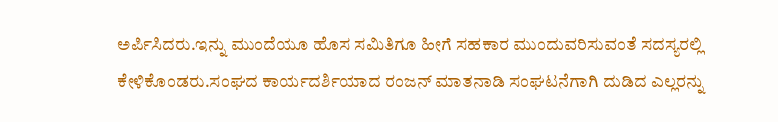ಅರ್ಪಿಸಿದರು.ಇನ್ನು ಮುಂದೆಯೂ ಹೊಸ ಸಮಿತಿಗೂ ಹೀಗೆ ಸಹಕಾರ ಮುಂದುವರಿಸುವಂತೆ ಸದಸ್ಯರಲ್ಲಿ ಕೇಳಿಕೊಂಡರು.ಸಂಘದ ಕಾರ್ಯದರ್ಶಿಯಾದ ರಂಜನ್ ಮಾತನಾಡಿ ಸಂಘಟನೆಗಾಗಿ ದುಡಿದ ಎಲ್ಲರನ್ನು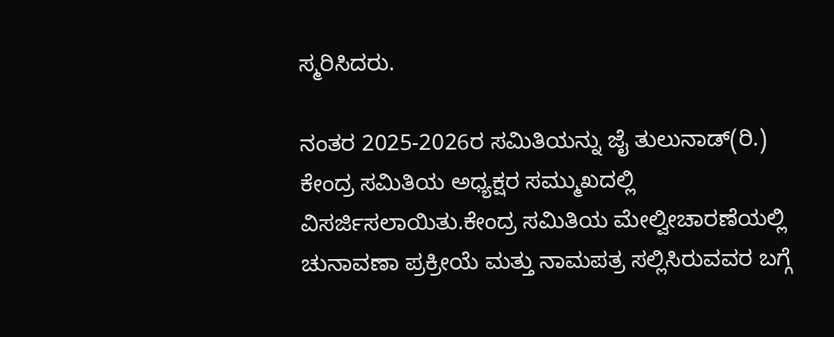ಸ್ಮರಿಸಿದರು.

ನಂತರ 2025-2026ರ ಸಮಿತಿಯನ್ನು ಜೈ ತುಲುನಾಡ್(ರಿ.) ಕೇಂದ್ರ ಸಮಿತಿಯ ಅಧ್ಯಕ್ಷರ ಸಮ್ಮುಖದಲ್ಲಿ ವಿಸರ್ಜಿಸಲಾಯಿತು.ಕೇಂದ್ರ ಸಮಿತಿಯ ಮೇಲ್ವೀಚಾರಣೆಯಲ್ಲಿ ಚುನಾವಣಾ ಪ್ರಕ್ರೀಯೆ ಮತ್ತು ನಾಮಪತ್ರ ಸಲ್ಲಿಸಿರುವವರ ಬಗ್ಗೆ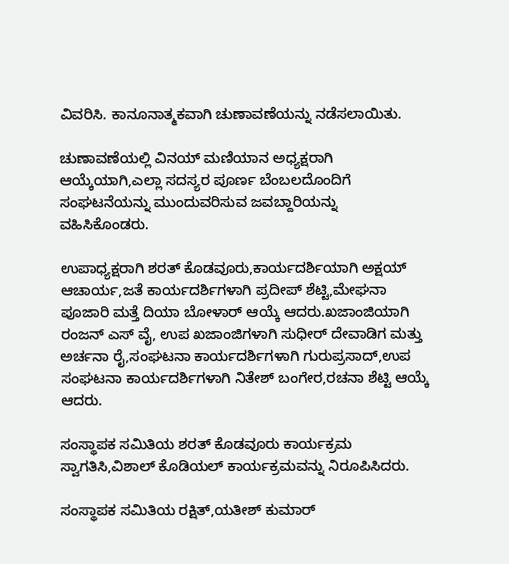ವಿವರಿಸಿ. ಕಾನೂನಾತ್ಮಕವಾಗಿ ಚುಣಾವಣೆಯನ್ನು ನಡೆಸಲಾಯಿತು.

ಚುಣಾವಣೆಯಲ್ಲಿ ವಿನಯ್ ಮಣಿಯಾನ ಅಧ್ಯಕ್ಷರಾಗಿ ಆಯ್ಕೆಯಾಗಿ,ಎಲ್ಲಾ ಸದಸ್ಯರ ಪೂರ್ಣ ಬೆಂಬಲದೊಂದಿಗೆ ಸಂಘಟನೆಯನ್ನು ಮುಂದುವರಿಸುವ ಜವಬ್ದಾರಿಯನ್ನು ವಹಿಸಿಕೊಂಡರು.

ಉಪಾಧ್ಯಕ್ಷರಾಗಿ ಶರತ್ ಕೊಡವೂರು,ಕಾರ್ಯದರ್ಶಿಯಾಗಿ ಅಕ್ಷಯ್ ಆಚಾರ್ಯ,ಜತೆ ಕಾರ್ಯದರ್ಶಿಗಳಾಗಿ ಪ್ರದೀಪ್ ಶೆಟ್ಟಿ,ಮೇಘನಾ ಪೂಜಾರಿ ಮತ್ತೆ ದಿಯಾ ಬೋಳಾರ್ ಆಯ್ಕೆ ಆದರು.ಖಜಾಂಜಿಯಾಗಿ ರಂಜನ್ ಎಸ್ ವೈ, ಉಪ ಖಜಾಂಜಿಗಳಾಗಿ ಸುಧೀರ್ ದೇವಾಡಿಗ ಮತ್ತು ಅರ್ಚನಾ ರೈ,ಸಂಘಟನಾ ಕಾರ್ಯದರ್ಶಿಗಳಾಗಿ ಗುರುಪ್ರಸಾದ್,ಉಪ ಸಂಘಟನಾ ಕಾರ್ಯದರ್ಶಿಗಳಾಗಿ ನಿತೇಶ್ ಬಂಗೇರ,ರಚನಾ ಶೆಟ್ಟಿ ಆಯ್ಕೆ ಆದರು.

ಸಂಸ್ಥಾಪಕ ಸಮಿತಿಯ ಶರತ್ ಕೊಡವೂರು ಕಾರ್ಯಕ್ರಮ ಸ್ವಾಗತಿಸಿ,ವಿಶಾಲ್ ಕೊಡಿಯಲ್ ಕಾರ್ಯಕ್ರಮವನ್ನು ನಿರೂಪಿಸಿದರು.

ಸಂಸ್ಥಾಪಕ ಸಮಿತಿಯ ರಕ್ಷಿತ್,ಯತೀಶ್ ಕುಮಾರ್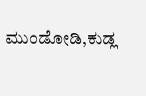ಮುಂಡೋಡಿ,ಕುಡ್ಲ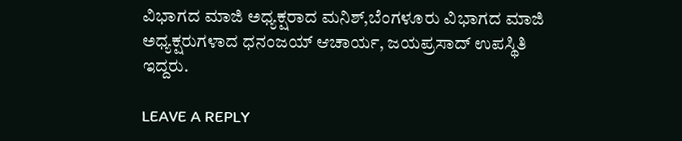ವಿಭಾಗದ ಮಾಜಿ ಅಧ್ಯಕ್ಷರಾದ ಮನಿಶ್,ಬೆಂಗಳೂರು ವಿಭಾಗದ ಮಾಜಿ ಅಧ್ಯಕ್ಷರುಗಳಾದ ಧನಂಜಯ್ ಆಚಾರ್ಯ, ಜಯಪ್ರಸಾದ್ ಉಪಸ್ಥಿತಿ ಇದ್ದರು.

LEAVE A REPLY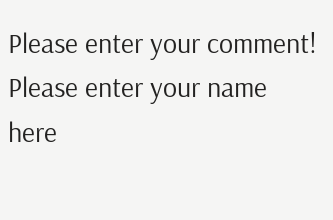Please enter your comment!
Please enter your name here